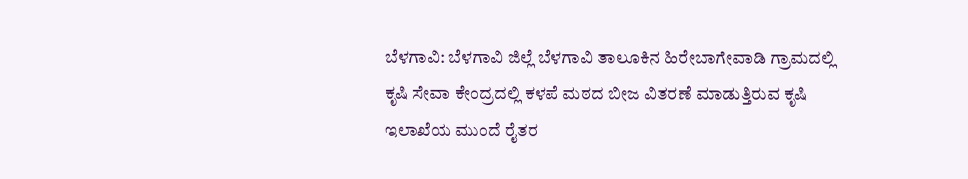ಬೆಳಗಾವಿ: ಬೆಳಗಾವಿ ಜಿಲ್ಲೆ ಬೆಳಗಾವಿ ತಾಲೂಕಿನ ಹಿರೇಬಾಗೇವಾಡಿ ಗ್ರಾಮದಲ್ಲಿ ಕೃಷಿ ಸೇವಾ ಕೇಂದ್ರದಲ್ಲಿ ಕಳಪೆ ಮಠದ ಬೀಜ ವಿತರಣೆ ಮಾಡುತ್ತಿರುವ ಕೃಷಿ ಇಲಾಖೆಯ ಮುಂದೆ ರೈತರ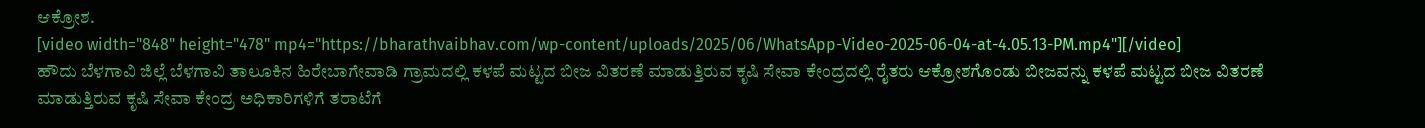ಆಕ್ರೋಶ.
[video width="848" height="478" mp4="https://bharathvaibhav.com/wp-content/uploads/2025/06/WhatsApp-Video-2025-06-04-at-4.05.13-PM.mp4"][/video]
ಹೌದು ಬೆಳಗಾವಿ ಜಿಲ್ಲೆ ಬೆಳಗಾವಿ ತಾಲೂಕಿನ ಹಿರೇಬಾಗೇವಾಡಿ ಗ್ರಾಮದಲ್ಲಿ ಕಳಪೆ ಮಟ್ಟದ ಬೀಜ ವಿತರಣೆ ಮಾಡುತ್ತಿರುವ ಕೃಷಿ ಸೇವಾ ಕೇಂದ್ರದಲ್ಲಿ ರೈತರು ಆಕ್ರೋಶಗೊಂಡು ಬೀಜವನ್ನು ಕಳಪೆ ಮಟ್ಟದ ಬೀಜ ವಿತರಣೆ ಮಾಡುತ್ತಿರುವ ಕೃಷಿ ಸೇವಾ ಕೇಂದ್ರ ಅಧಿಕಾರಿಗಳಿಗೆ ತರಾಟೆಗೆ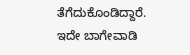ತೆಗೆದುಕೊಂಡಿದ್ದಾರೆ.
ಇದೇ ಬಾಗೇವಾಡಿ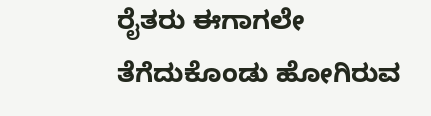ರೈತರು ಈಗಾಗಲೇ ತೆಗೆದುಕೊಂಡು ಹೋಗಿರುವ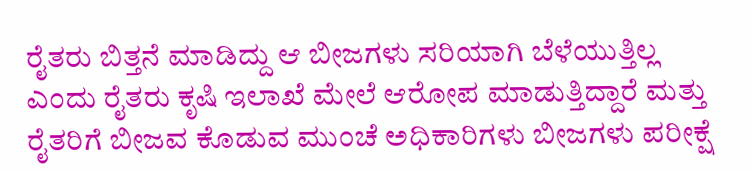ರೈತರು ಬಿತ್ತನೆ ಮಾಡಿದ್ದು ಆ ಬೀಜಗಳು ಸರಿಯಾಗಿ ಬೆಳೆಯುತ್ತಿಲ್ಲ ಎಂದು ರೈತರು ಕೃಷಿ ಇಲಾಖೆ ಮೇಲೆ ಆರೋಪ ಮಾಡುತ್ತಿದ್ದಾರೆ ಮತ್ತು ರೈತರಿಗೆ ಬೀಜವ ಕೊಡುವ ಮುಂಚೆ ಅಧಿಕಾರಿಗಳು ಬೀಜಗಳು ಪರೀಕ್ಷೆ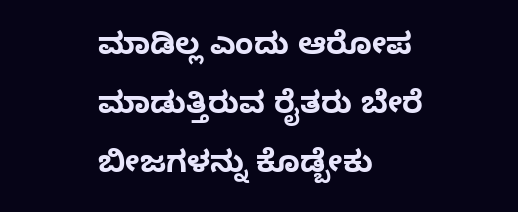ಮಾಡಿಲ್ಲ ಎಂದು ಆರೋಪ ಮಾಡುತ್ತಿರುವ ರೈತರು ಬೇರೆ ಬೀಜಗಳನ್ನು ಕೊಡ್ಬೇಕು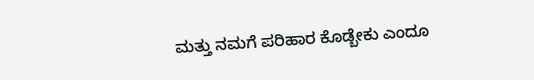ಮತ್ತು ನಮಗೆ ಪರಿಹಾರ ಕೊಡ್ಬೇಕು ಎಂದೂ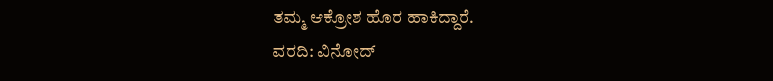ತಮ್ಮ ಆಕ್ರೋಶ ಹೊರ ಹಾಕಿದ್ದಾರೆ.
ವರದಿ: ವಿನೋದ್